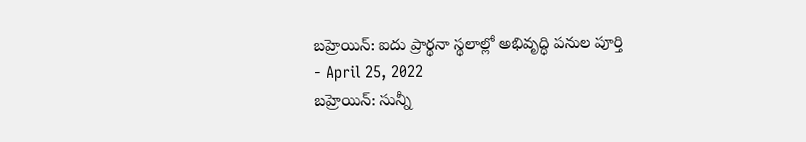బహ్రెయిన్: ఐదు ప్రార్థనా స్థలాల్లో అభివృద్ధి పనుల పూర్తి
- April 25, 2022
బహ్రెయిన్: సున్నీ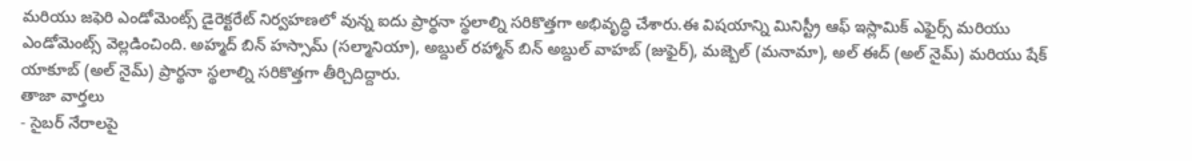మరియు జఫెరి ఎండోమెంట్స్ డైరెక్టరేట్ నిర్వహణలో వున్న ఐదు ప్రార్థనా స్థలాల్ని సరికొత్తగా అభివృద్ధి చేశారు.ఈ విషయాన్ని మినిస్ట్రీ ఆఫ్ ఇస్లామిక్ ఎఫైర్స్ మరియు ఎండోమెంట్స్ వెల్లడించింది. అహ్మద్ బిన్ హస్సామ్ (సల్మానియా), అబ్దుల్ రహ్మాన్ బిన్ అబ్దుల్ వాహబ్ (జుఫైర్), మజ్బెల్ (మనామా), అల్ ఈద్ (అల్ నైమ్) మరియు షేక్ యాకూబ్ (అల్ నైమ్) ప్రార్థనా స్థలాల్ని సరికొత్తగా తీర్చిదిద్దారు.
తాజా వార్తలు
- సైబర్ నేరాలపై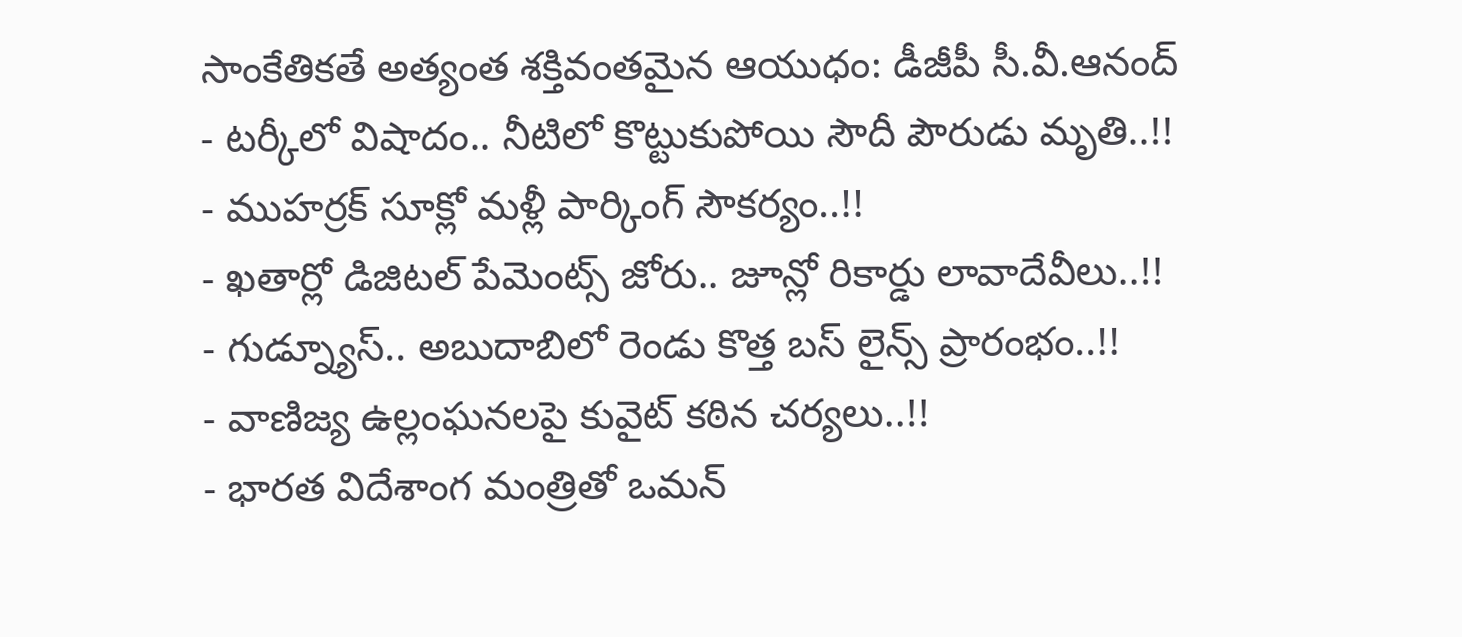సాంకేతికతే అత్యంత శక్తివంతమైన ఆయుధం: డీజీపీ సీ.వీ.ఆనంద్
- టర్కీలో విషాదం.. నీటిలో కొట్టుకుపోయి సౌదీ పౌరుడు మృతి..!!
- ముహర్రక్ సూక్లో మళ్లీ పార్కింగ్ సౌకర్యం..!!
- ఖతార్లో డిజిటల్ పేమెంట్స్ జోరు.. జూన్లో రికార్డు లావాదేవీలు..!!
- గుడ్న్యూస్.. అబుదాబిలో రెండు కొత్త బస్ లైన్స్ ప్రారంభం..!!
- వాణిజ్య ఉల్లంఘనలపై కువైట్ కఠిన చర్యలు..!!
- భారత విదేశాంగ మంత్రితో ఒమన్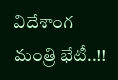విదేశాంగ మంత్రి భేటీ..!!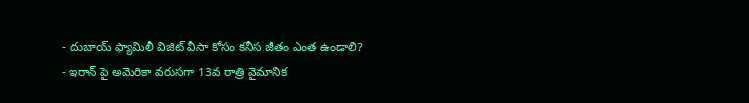- దుబాయ్ ఫ్యామిలీ విజిట్ వీసా కోసం కనీస జీతం ఎంత ఉండాలి?
- ఇరాన్ పై అమెరికా వరుసగా 13వ రాత్రి వైమానిక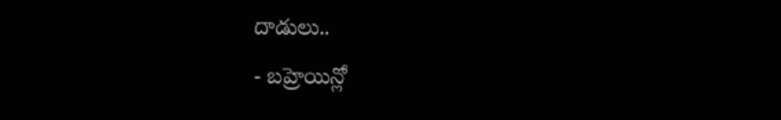దాడులు..
- బహ్రెయిన్లో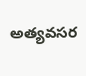అత్యవసర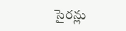సైరన్లు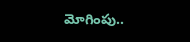మోగింపు..